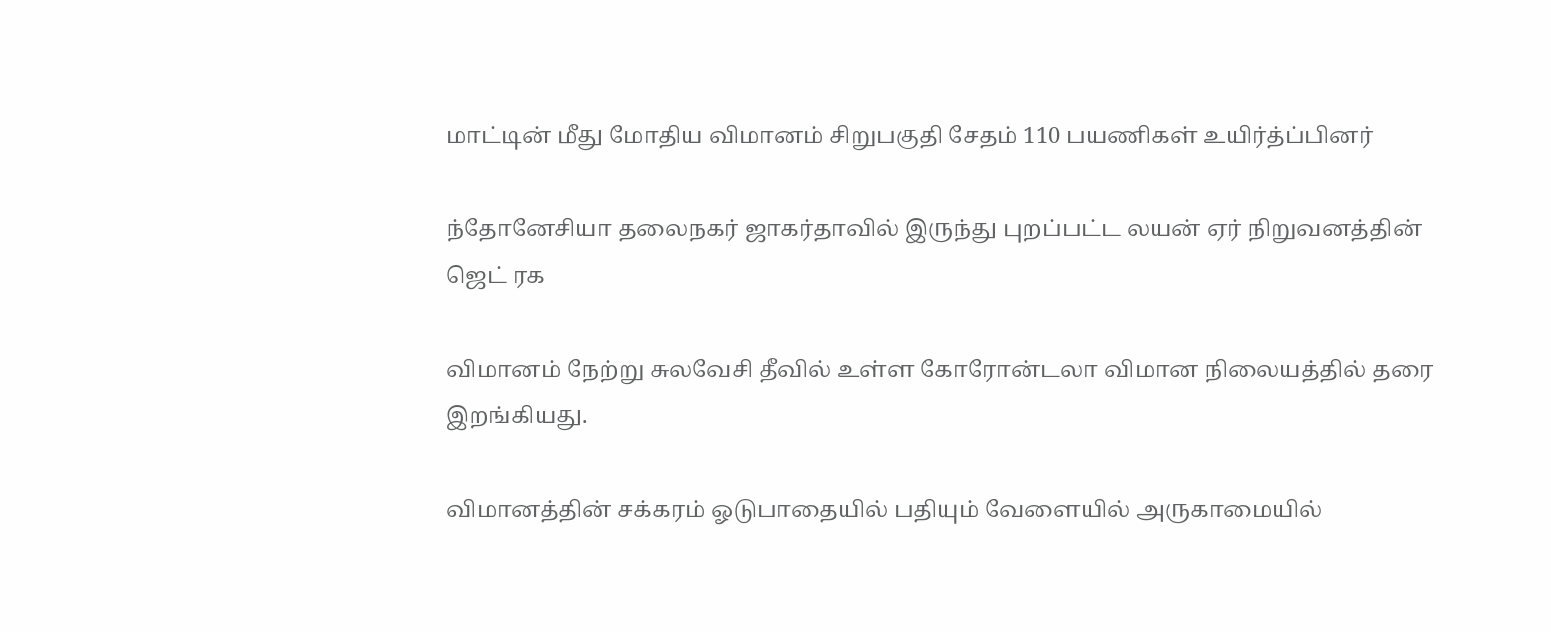மாட்டின் மீது மோதிய விமானம் சிறுபகுதி சேதம் 110 பயணிகள் உயிர்த்ப்பினர்

ந்தோனேசியா தலைநகர் ஜாகர்தாவில் இருந்து புறப்பட்ட லயன் ஏர் நிறுவனத்தின் ஜெட் ரக

விமானம் நேற்று சுலவேசி தீவில் உள்ள கோரோன்டலா விமான நிலையத்தில் தரை இறங்கியது.

விமானத்தின் சக்கரம் ஓடுபாதையில் பதியும் வேளையில் அருகாமையில்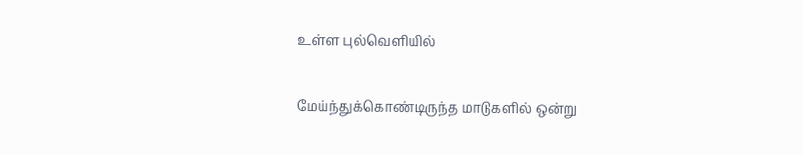உள்ள புல்வெளியில்

மேய்ந்துக்கொண்டிருந்த மாடுகளில் ஒன்று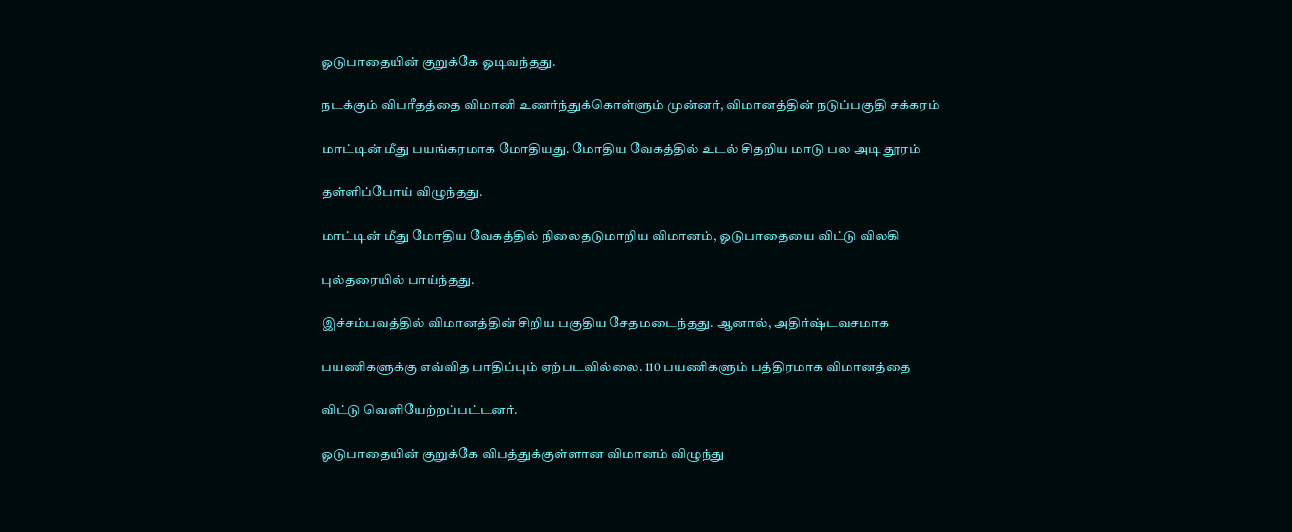ஓடுபாதையின் குறுக்கே ஓடிவந்தது.

நடக்கும் விபரீதத்தை விமானி உணர்ந்துக்கொள்ளும் முன்னர், விமானத்தின் நடுப்பகுதி சக்கரம்

மாட்டின் மீது பயங்கரமாக மோதியது. மோதிய வேகத்தில் உடல் சிதறிய மாடு பல அடி தூரம்

தள்ளிப்போய் விழுந்தது.

மாட்டின் மீது மோதிய வேகத்தில் நிலைதடுமாறிய விமானம், ஓடுபாதையை விட்டு விலகி

புல்தரையில் பாய்ந்தது.

இச்சம்பவத்தில் விமானத்தின் சிறிய பகுதிய சேதமடைந்தது. ஆனால், அதிர்ஷ்டவசமாக

பயணிகளுக்கு எவ்வித பாதிப்பும் ஏற்படவில்லை. 110 பயணிகளும் பத்திரமாக விமானத்தை

விட்டு வெளியேற்றப்பட்டனர்.

ஓடுபாதையின் குறுக்கே விபத்துக்குள்ளான விமானம் விழுந்து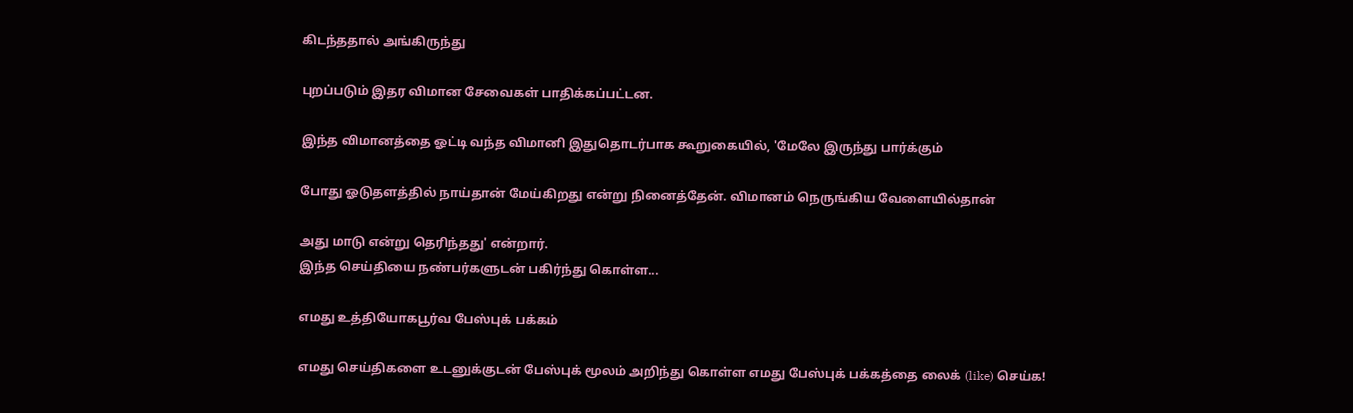கிடந்ததால் அங்கிருந்து

புறப்படும் இதர விமான சேவைகள் பாதிக்கப்பட்டன.

இந்த விமானத்தை ஓட்டி வந்த விமானி இதுதொடர்பாக கூறுகையில், 'மேலே இருந்து பார்க்கும்

போது ஓடுதளத்தில் நாய்தான் மேய்கிறது என்று நினைத்தேன். விமானம் நெருங்கிய வேளையில்தான்

அது மாடு என்று தெரிந்தது' என்றார்.
இந்த செய்தியை நண்பர்களுடன் பகிர்ந்து கொள்ள...

எமது உத்தியோகபூர்வ பேஸ்புக் பக்கம்

எமது செய்திகளை உடனுக்குடன் பேஸ்புக் மூலம் அறிந்து கொள்ள எமது பேஸ்புக் பக்கத்தை லைக் (like) செய்க!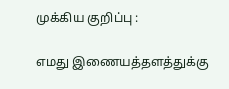முக்கிய குறிப்பு :

எமது இணையத்தளத்துக்கு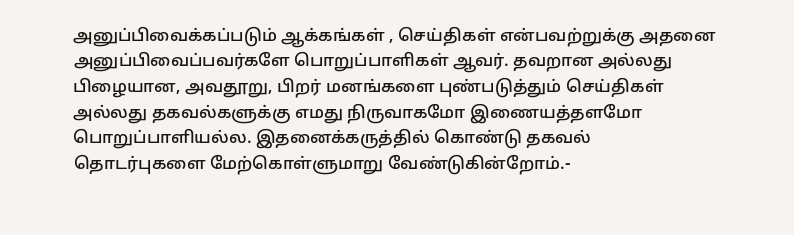அனுப்பிவைக்கப்படும் ஆக்கங்கள் , செய்திகள் என்பவற்றுக்கு அதனை அனுப்பிவைப்பவர்களே பொறுப்பாளிகள் ஆவர். தவறான அல்லது பிழையான, அவதூறு, பிறர் மனங்களை புண்படுத்தும் செய்திகள் அல்லது தகவல்களுக்கு எமது நிருவாகமோ இணையத்தளமோ பொறுப்பாளியல்ல. இதனைக்கருத்தில் கொண்டு தகவல் தொடர்புகளை மேற்கொள்ளுமாறு வேண்டுகின்றோம்.-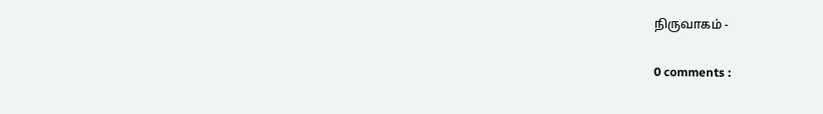நிருவாகம் -

0 comments :